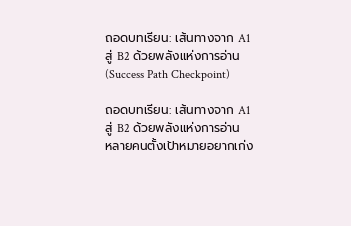ถอดบทเรียน: เส้นทางจาก A1 สู่ B2 ด้วยพลังแห่งการอ่าน (Success Path Checkpoint)

ถอดบทเรียน: เส้นทางจาก A1 สู่ B2 ด้วยพลังแห่งการอ่าน
หลายคนตั้งเป้าหมายอยากเก่ง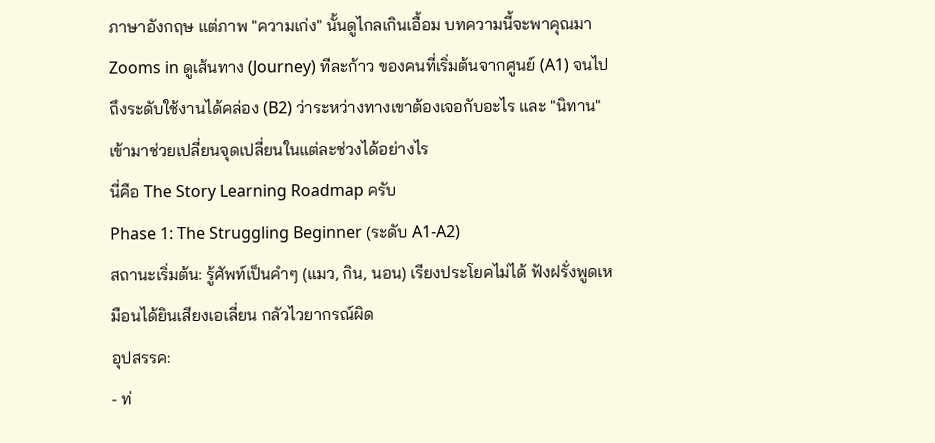ภาษาอังกฤษ แต่ภาพ "ความเก่ง" นั้นดูไกลเกินเอื้อม บทความนี้จะพาคุณมา Zooms in ดูเส้นทาง (Journey) ทีละก้าว ของคนที่เริ่มต้นจากศูนย์ (A1) จนไปถึงระดับใช้งานได้คล่อง (B2) ว่าระหว่างทางเขาต้องเจอกับอะไร และ "นิทาน" เข้ามาช่วยเปลี่ยนจุดเปลี่ยนในแต่ละช่วงได้อย่างไร
นี่คือ The Story Learning Roadmap ครับ
Phase 1: The Struggling Beginner (ระดับ A1-A2)
สถานะเริ่มต้น: รู้ศัพท์เป็นคำๆ (แมว, กิน, นอน) เรียงประโยคไม่ได้ ฟังฝรั่งพูดเหมือนได้ยินเสียงเอเลี่ยน กลัวไวยากรณ์ผิด
อุปสรรค:
- ท่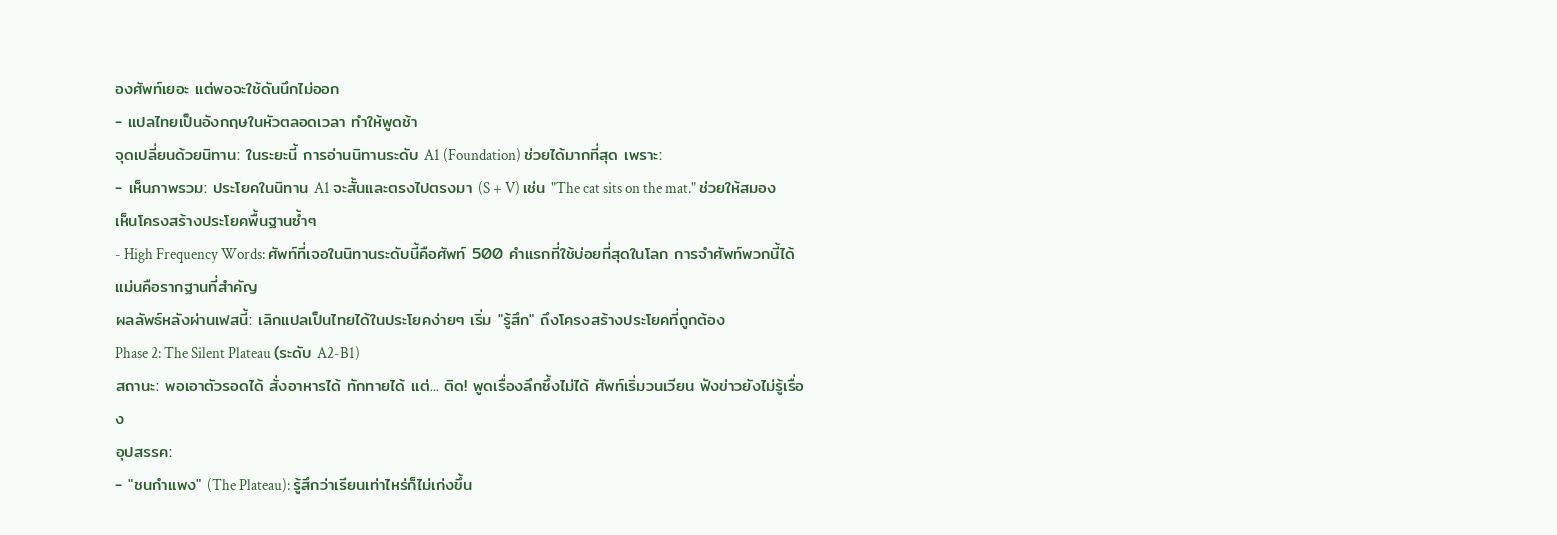องศัพท์เยอะ แต่พอจะใช้ดันนึกไม่ออก
- แปลไทยเป็นอังกฤษในหัวตลอดเวลา ทำให้พูดช้า
จุดเปลี่ยนด้วยนิทาน: ในระยะนี้ การอ่านนิทานระดับ A1 (Foundation) ช่วยได้มากที่สุด เพราะ:
- เห็นภาพรวม: ประโยคในนิทาน A1 จะสั้นและตรงไปตรงมา (S + V) เช่น "The cat sits on the mat." ช่วยให้สมองเห็นโครงสร้างประโยคพื้นฐานซ้ำๆ
- High Frequency Words: ศัพท์ที่เจอในนิทานระดับนี้คือศัพท์ 500 คำแรกที่ใช้บ่อยที่สุดในโลก การจำศัพท์พวกนี้ได้แม่นคือรากฐานที่สำคัญ
ผลลัพธ์หลังผ่านเฟสนี้: เลิกแปลเป็นไทยได้ในประโยคง่ายๆ เริ่ม "รู้สึก" ถึงโครงสร้างประโยคที่ถูกต้อง
Phase 2: The Silent Plateau (ระดับ A2-B1)
สถานะ: พอเอาตัวรอดได้ สั่งอาหารได้ ทักทายได้ แต่... ติด! พูดเรื่องลึกซึ้งไม่ได้ ศัพท์เริ่มวนเวียน ฟังข่าวยังไม่รู้เรื่อง
อุปสรรค:
- "ชนกำแพง" (The Plateau): รู้สึกว่าเรียนเท่าไหร่ก็ไม่เก่งขึ้น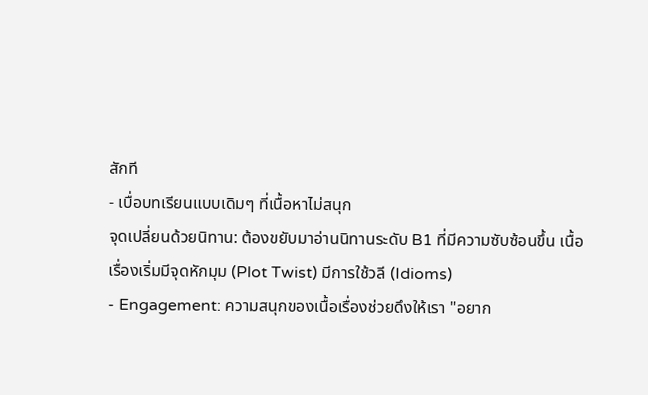สักที
- เบื่อบทเรียนแบบเดิมๆ ที่เนื้อหาไม่สนุก
จุดเปลี่ยนด้วยนิทาน: ต้องขยับมาอ่านนิทานระดับ B1 ที่มีความซับซ้อนขึ้น เนื้อเรื่องเริ่มมีจุดหักมุม (Plot Twist) มีการใช้วลี (Idioms)
- Engagement: ความสนุกของเนื้อเรื่องช่วยดึงให้เรา "อยาก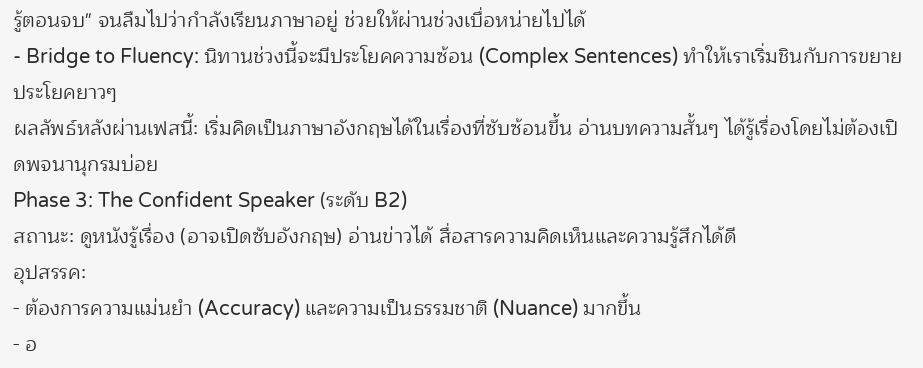รู้ตอนจบ" จนลืมไปว่ากำลังเรียนภาษาอยู่ ช่วยให้ผ่านช่วงเบื่อหน่ายไปได้
- Bridge to Fluency: นิทานช่วงนี้จะมีประโยคความซ้อน (Complex Sentences) ทำให้เราเริ่มชินกับการขยายประโยคยาวๆ
ผลลัพธ์หลังผ่านเฟสนี้: เริ่มคิดเป็นภาษาอังกฤษได้ในเรื่องที่ซับซ้อนขึ้น อ่านบทความสั้นๆ ได้รู้เรื่องโดยไม่ต้องเปิดพจนานุกรมบ่อย
Phase 3: The Confident Speaker (ระดับ B2)
สถานะ: ดูหนังรู้เรื่อง (อาจเปิดซับอังกฤษ) อ่านข่าวได้ สื่อสารความคิดเห็นและความรู้สึกได้ดี
อุปสรรค:
- ต้องการความแม่นยำ (Accuracy) และความเป็นธรรมชาติ (Nuance) มากขึ้น
- อ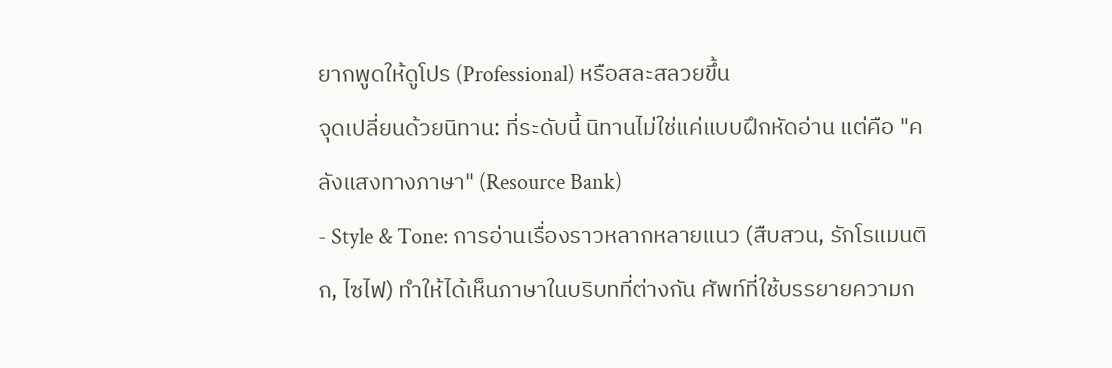ยากพูดให้ดูโปร (Professional) หรือสละสลวยขึ้น
จุดเปลี่ยนด้วยนิทาน: ที่ระดับนี้ นิทานไม่ใช่แค่แบบฝึกหัดอ่าน แต่คือ "คลังแสงทางภาษา" (Resource Bank)
- Style & Tone: การอ่านเรื่องราวหลากหลายแนว (สืบสวน, รักโรแมนติก, ไซไฟ) ทำให้ได้เห็นภาษาในบริบทที่ต่างกัน ศัพท์ที่ใช้บรรยายความก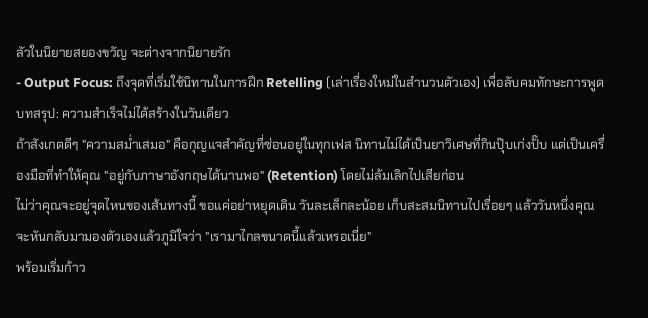ลัวในนิยายสยองขวัญ จะต่างจากนิยายรัก
- Output Focus: ถึงจุดที่เริ่มใช้นิทานในการฝึก Retelling (เล่าเรื่องใหม่ในสำนวนตัวเอง) เพื่อลับคมทักษะการพูด
บทสรุป: ความสำเร็จไม่ได้สร้างในวันเดียว
ถ้าสังเกตดีๆ "ความสม่ำเสมอ" คือกุญแจสำคัญที่ซ่อนอยู่ในทุกเฟส นิทานไม่ได้เป็นยาวิเศษที่กินปุ๊บเก่งปั๊บ แต่เป็นเครื่องมือที่ทำให้คุณ "อยู่กับภาษาอังกฤษได้นานพอ" (Retention) โดยไม่ล้มเลิกไปเสียก่อน
ไม่ว่าคุณจะอยู่จุดไหนของเส้นทางนี้ ขอแค่อย่าหยุดเดิน วันละเล็กละน้อย เก็บสะสมนิทานไปเรื่อยๆ แล้ววันหนึ่งคุณจะหันกลับมามองตัวเองแล้วภูมิใจว่า "เรามาไกลขนาดนี้แล้วเหรอเนี่ย"
พร้อมเริ่มก้าว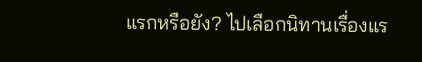แรกหรือยัง? ไปเลือกนิทานเรื่องแร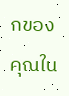กของคุณใน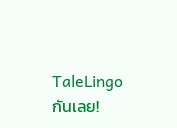TaleLingo กันเลย!